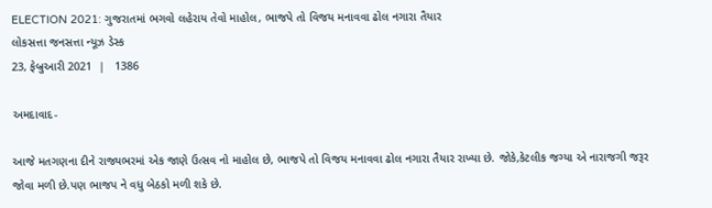ELECTION 2021: ગુજરાતમાં ભગવો લહેરાય તેવો માહોલ, ભાજપે તો વિજય મનાવવા ઢોલ નગારા તૈયાર
લોકસત્તા જનસત્તા ન્યૂઝ ડેસ્ક
23, ફેબ્રુઆરી 2021  |   1386

અમદાવાદ-

આજે મતગણના દીને રાજ્યભરમાં એક જાણે ઉત્સવ નો માહોલ છે, ભાજપે તો વિજય મનાવવા ઢોલ નગારા તૈયાર રાખ્યા છે. જોકે,કેટલીક જગ્યા એ નારાજગી જરૂર જોવા મળી છે.પણ ભાજપ ને વધુ બેઠકો મળી શકે છે.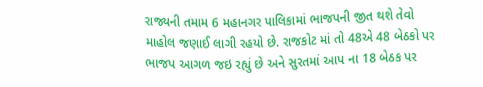રાજ્યની તમામ 6 મહાનગર પાલિકામાં ભાજપની જીત થશે તેવો માહોલ જણાઈ લાગી રહયો છે. રાજકોટ માં તો 48એ 48 બેઠકો પર ભાજપ આગળ જઇ રહ્યું છે અને સુરતમાં આપ ના 18 બેઠક પર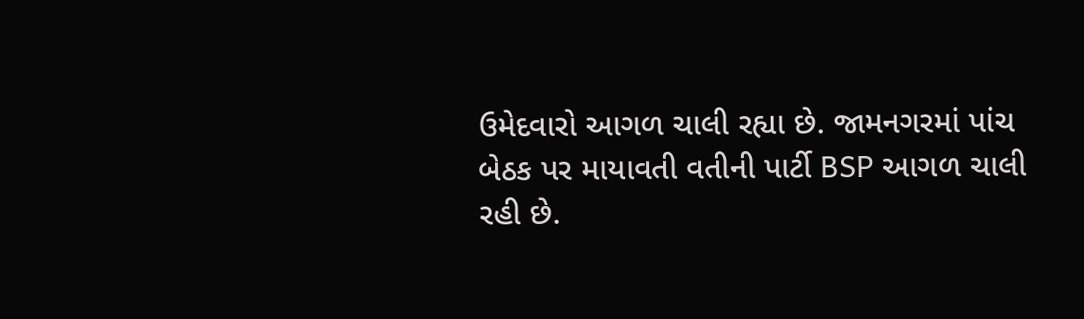ઉમેદવારો આગળ ચાલી રહ્યા છે. જામનગરમાં પાંચ બેઠક પર માયાવતી વતીની પાર્ટી BSP આગળ ચાલી રહી છે.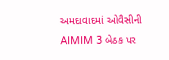અમદાવાદમાં ઓવૈસીની AIMIM 3 બેઠક પર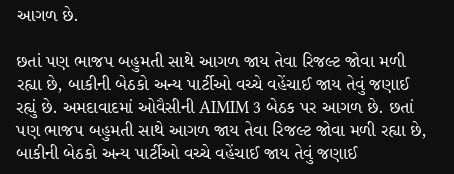આગળ છે.

છતાં પણ ભાજપ બહુમતી સાથે આગળ જાય તેવા રિજલ્ટ જોવા મળી રહ્યા છે, બાકીની બેઠકો અન્ય પાર્ટીઓ વચ્ચે વહેંચાઈ જાય તેવું જણાઈ રહ્યું છે. અમદાવાદમાં ઓવૈસીની AIMIM 3 બેઠક પર આગળ છે. છતાં પણ ભાજપ બહુમતી સાથે આગળ જાય તેવા રિજલ્ટ જોવા મળી રહ્યા છે, બાકીની બેઠકો અન્ય પાર્ટીઓ વચ્ચે વહેંચાઈ જાય તેવું જણાઈ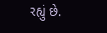રહ્યું છે.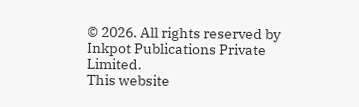© 2026. All rights reserved by Inkpot Publications Private Limited.
This website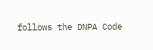follows the DNPA Code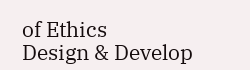of Ethics
Design & Develop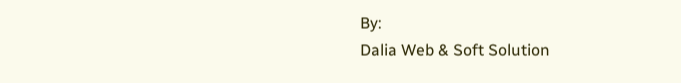By:
Dalia Web & Soft Solution